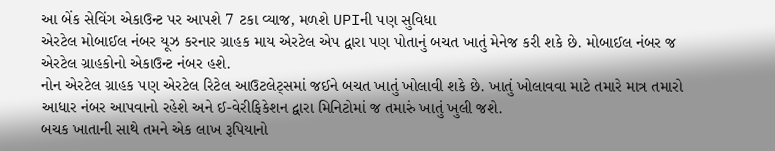આ બેંક સેવિંગ એકાઉન્ટ પર આપશે 7 ટકા વ્યાજ, મળશે UPIની પણ સુવિધા
એરટેલ મોબાઈલ નંબર યૂઝ કરનાર ગ્રાહક માય એરટેલ એપ દ્વારા પણ પોતાનું બચત ખાતું મેનેજ કરી શકે છે. મોબાઈલ નંબર જ એરટેલ ગ્રાહકોનો એકાઉન્ટ નંબર હશે.
નોન એરટેલ ગ્રાહક પણ એરટેલ રિટેલ આઉટલેટ્સમાં જઈને બચત ખાતું ખોલાવી શકે છે. ખાતું ખોલાવવા માટે તમારે માત્ર તમારો આધાર નંબર આપવાનો રહેશે અને ઈ-વેરીફિકેશન દ્વારા મિનિટોમાં જ તમારું ખાતું ખુલી જશે.
બચક ખાતાની સાથે તમને એક લાખ રૂપિયાનો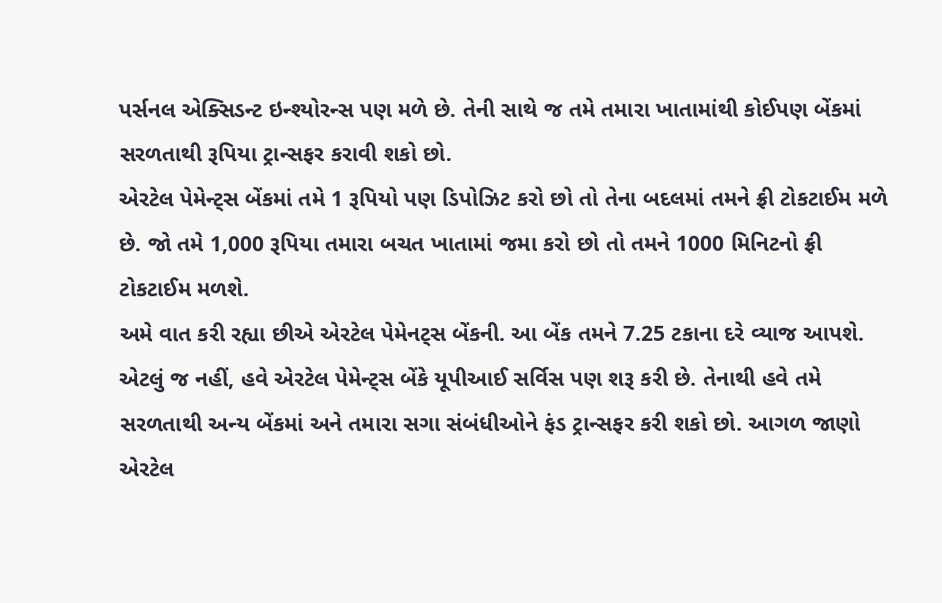પર્સનલ એક્સિડન્ટ ઇન્શ્યોરન્સ પણ મળે છે. તેની સાથે જ તમે તમારા ખાતામાંથી કોઈપણ બેંકમાં સરળતાથી રૂપિયા ટ્રાન્સફર કરાવી શકો છો.
એરટેલ પેમેન્ટ્સ બેંકમાં તમે 1 રૂપિયો પણ ડિપોઝિટ કરો છો તો તેના બદલમાં તમને ફ્રી ટોકટાઈમ મળે છે. જો તમે 1,000 રૂપિયા તમારા બચત ખાતામાં જમા કરો છો તો તમને 1000 મિનિટનો ફ્રી ટોકટાઈમ મળશે.
અમે વાત કરી રહ્યા છીએ એરટેલ પેમેનટ્સ બેંકની. આ બેંક તમને 7.25 ટકાના દરે વ્યાજ આપશે. એટલું જ નહીં, હવે એરટેલ પેમેન્ટ્સ બેંકે યૂપીઆઈ સર્વિસ પણ શરૂ કરી છે. તેનાથી હવે તમે સરળતાથી અન્ય બેંકમાં અને તમારા સગા સંબંધીઓને ફંડ ટ્રાન્સફર કરી શકો છો. આગળ જાણો એરટેલ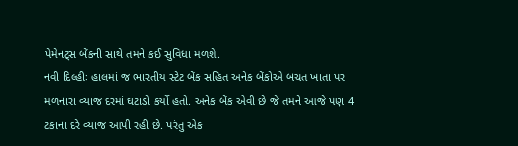પેમેનટ્સ બેંકની સાથે તમને કઈ સુવિધા મળશે.
નવી દિલ્હીઃ હાલમાં જ ભારતીય સ્ટેટ બેંક સહિત અનેક બેંકોએ બચત ખાતા પર મળનારા વ્યાજ દરમાં ઘટાડો કર્યો હતો. અનેક બેંક એવી છે જે તમને આજે પણ 4 ટકાના દરે વ્યાજ આપી રહી છે. પરંતુ એક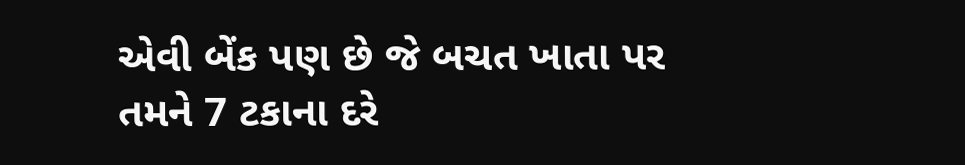એવી બેંક પણ છે જે બચત ખાતા પર તમને 7 ટકાના દરે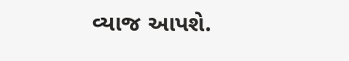વ્યાજ આપશે.